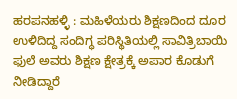ಹರಪನಹಳ್ಳಿ : ಮಹಿಳೆಯರು ಶಿಕ್ಷಣದಿಂದ ದೂರ ಉಳಿದಿದ್ದ ಸಂದಿಗ್ಧ ಪರಿಸ್ಥಿತಿಯಲ್ಲಿ ಸಾವಿತ್ರಿಬಾಯಿ ಫುಲೆ ಅವರು ಶಿಕ್ಷಣ ಕ್ಷೇತ್ರಕ್ಕೆ ಅಪಾರ ಕೊಡುಗೆ ನೀಡಿದ್ದಾರೆ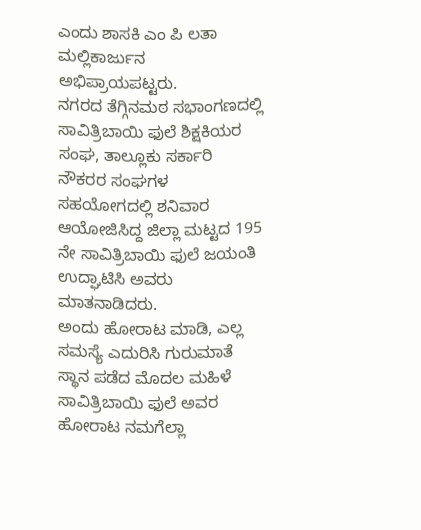ಎಂದು ಶಾಸಕಿ ಎಂ ಪಿ ಲತಾ ಮಲ್ಲಿಕಾರ್ಜುನ ಅಭಿಪ್ರಾಯಪಟ್ಟರು.
ನಗರದ ತೆಗ್ಗಿನಮಠ ಸಭಾಂಗಣದಲ್ಲಿ ಸಾವಿತ್ರಿಬಾಯಿ ಫುಲೆ ಶಿಕ್ಷಕಿಯರ ಸಂಘ, ತಾಲ್ಲೂಕು ಸರ್ಕಾರಿ ನೌಕರರ ಸಂಘಗಳ ಸಹಯೋಗದಲ್ಲಿ ಶನಿವಾರ ಆಯೋಜಿಸಿದ್ದ ಜಿಲ್ಲಾ ಮಟ್ಟದ 195 ನೇ ಸಾವಿತ್ರಿಬಾಯಿ ಫುಲೆ ಜಯಂತಿ ಉದ್ಘಾಟಿಸಿ ಅವರು ಮಾತನಾಡಿದರು.
ಅಂದು ಹೋರಾಟ ಮಾಡಿ, ಎಲ್ಲ ಸಮಸ್ಯೆ ಎದುರಿಸಿ ಗುರುಮಾತೆ ಸ್ಥಾನ ಪಡೆದ ಮೊದಲ ಮಹಿಳೆ ಸಾವಿತ್ರಿಬಾಯಿ ಫುಲೆ ಅವರ ಹೋರಾಟ ನಮಗೆಲ್ಲಾ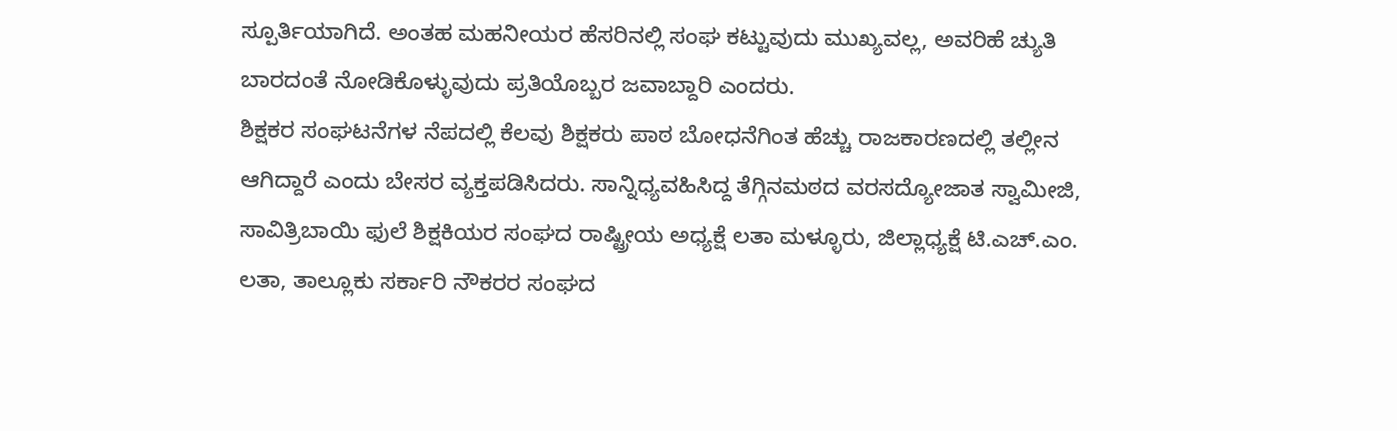ಸ್ಪೂರ್ತಿಯಾಗಿದೆ. ಅಂತಹ ಮಹನೀಯರ ಹೆಸರಿನಲ್ಲಿ ಸಂಘ ಕಟ್ಟುವುದು ಮುಖ್ಯವಲ್ಲ, ಅವರಿಹೆ ಚ್ಯುತಿ ಬಾರದಂತೆ ನೋಡಿಕೊಳ್ಳುವುದು ಪ್ರತಿಯೊಬ್ಬರ ಜವಾಬ್ದಾರಿ ಎಂದರು.
ಶಿಕ್ಷಕರ ಸಂಘಟನೆಗಳ ನೆಪದಲ್ಲಿ ಕೆಲವು ಶಿಕ್ಷಕರು ಪಾಠ ಬೋಧನೆಗಿಂತ ಹೆಚ್ಚು ರಾಜಕಾರಣದಲ್ಲಿ ತಲ್ಲೀನ ಆಗಿದ್ದಾರೆ ಎಂದು ಬೇಸರ ವ್ಯಕ್ತಪಡಿಸಿದರು. ಸಾನ್ನಿಧ್ಯವಹಿಸಿದ್ದ ತೆಗ್ಗಿನಮಠದ ವರಸದ್ಯೋಜಾತ ಸ್ವಾಮೀಜಿ, ಸಾವಿತ್ರಿಬಾಯಿ ಫುಲೆ ಶಿಕ್ಷಕಿಯರ ಸಂಘದ ರಾಷ್ಟ್ರೀಯ ಅಧ್ಯಕ್ಷೆ ಲತಾ ಮಳ್ಳೂರು, ಜಿಲ್ಲಾಧ್ಯಕ್ಷೆ ಟಿ.ಎಚ್.ಎಂ. ಲತಾ, ತಾಲ್ಲೂಕು ಸರ್ಕಾರಿ ನೌಕರರ ಸಂಘದ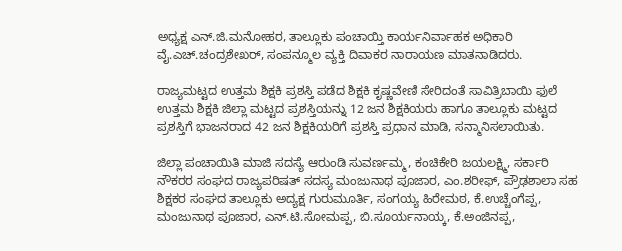ಅಧ್ಯಕ್ಷ ಎನ್.ಜಿ.ಮನೋಹರ, ತಾಲ್ಲೂಕು ಪಂಚಾಯ್ತಿ ಕಾರ್ಯನಿರ್ವಾಹಕ ಅಧಿಕಾರಿ ವೈ.ಎಚ್.ಚಂದ್ರಶೇಖರ್, ಸಂಪನ್ಮೂಲ ವ್ಯಕ್ತಿ ದಿವಾಕರ ನಾರಾಯಣ ಮಾತನಾಡಿದರು.

ರಾಜ್ಯಮಟ್ಟದ ಉತ್ತಮ ಶಿಕ್ಷಕಿ ಪ್ರಶಸ್ತಿ ಪಡೆದ ಶಿಕ್ಷಕಿ ಕೃಷ್ಣವೇಣಿ ಸೇರಿದಂತೆ ಸಾವಿತ್ರಿಬಾಯಿ ಫುಲೆ ಉತ್ತಮ ಶಿಕ್ಷಕಿ ಜಿಲ್ಲಾ ಮಟ್ಟದ ಪ್ರಶಸ್ತಿಯನ್ನು 12 ಜನ ಶಿಕ್ಷಕಿಯರು ಹಾಗೂ ತಾಲ್ಲೂಕು ಮಟ್ಟದ ಪ್ರಶಸ್ತಿಗೆ ಭಾಜನರಾದ 42 ಜನ ಶಿಕ್ಷಕಿಯರಿಗೆ ಪ್ರಶಸ್ತಿ ಪ್ರಧಾನ ಮಾಡಿ, ಸನ್ಮಾನಿಸಲಾಯಿತು.

ಜಿಲ್ಲಾ ಪಂಚಾಯಿತಿ ಮಾಜಿ ಸದಸ್ಯೆ ಆರುಂಡಿ ಸುವರ್ಣಮ್ಮ, ಕಂಚಿಕೇರಿ ಜಯಲಕ್ಷ್ಮಿ, ಸರ್ಕಾರಿ ನೌಕರರ ಸಂಘದ ರಾಜ್ಯಪರಿಷತ್ ಸದಸ್ಯ ಮಂಜುನಾಥ ಪೂಜಾರ, ಎಂ.ಶರೀಫ್, ಪ್ರೌಢಶಾಲಾ ಸಹ ಶಿಕ್ಷಕರ ಸಂಘದ ತಾಲ್ಲೂಕು ಅದ್ಯಕ್ಷ ಗುರುಮೂರ್ತಿ, ಸಂಗಯ್ಯ ಹಿರೇಮಠ, ಕೆ.ಉಚ್ಚೆಂಗೆಪ್ಪ, ಮಂಜುನಾಥ ಪೂಜಾರ, ಎನ್.ಟಿ.ಸೋಮಪ್ಪ, ಬಿ.ಸೂರ್ಯನಾಯ್ಕ, ಕೆ.ಅಂಜಿನಪ್ಪ,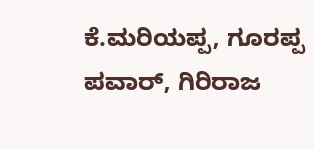ಕೆ.ಮರಿಯಪ್ಪ, ಗೂರಪ್ಪ ಪವಾರ್, ಗಿರಿರಾಜ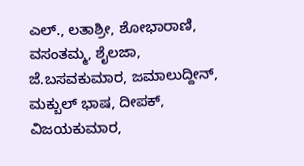ಎಲ್., ಲತಾಶ್ರೀ, ಶೋಭಾರಾಣಿ, ವಸಂತಮ್ಮ, ಶೈಲಜಾ, ಜೆ.ಬಸವಕುಮಾರ, ಜಮಾಲುದ್ದೀನ್, ಮಕ್ಬುಲ್ ಭಾಷ, ದೀಪಕ್, ವಿಜಯಕುಮಾರ,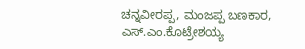ಚನ್ನವೀರಪ್ಪ, ಮಂಜಪ್ಪ ಬಣಕಾರ, ಎಸ್.ಎಂ.ಕೊಟ್ರೇಶಯ್ಯ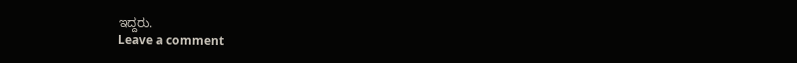ಇದ್ದರು.
Leave a comment